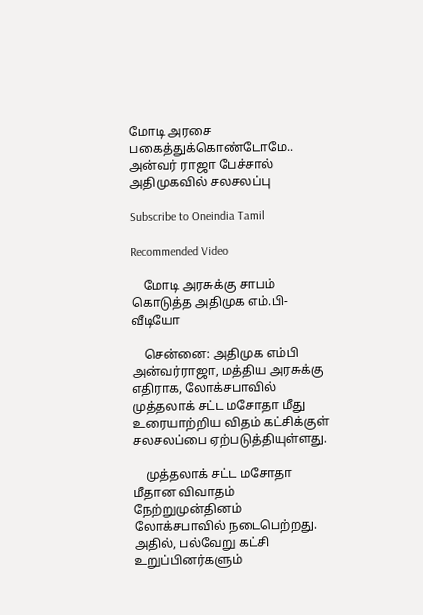மோடி அரசை பகைத்துக்கொண்டோமே.. அன்வர் ராஜா பேச்சால் அதிமுகவில் சலசலப்பு

Subscribe to Oneindia Tamil

Recommended Video

    மோடி அரசுக்கு சாபம் கொடுத்த அதிமுக எம்.பி- வீடியோ

    சென்னை: அதிமுக எம்பி அன்வர்ராஜா, மத்திய அரசுக்கு எதிராக, லோக்சபாவில் முத்தலாக் சட்ட மசோதா மீது உரையாற்றிய விதம் கட்சிக்குள் சலசலப்பை ஏற்படுத்தியுள்ளது.

    முத்தலாக் சட்ட மசோதா மீதான விவாதம் நேற்றுமுன்தினம் லோக்சபாவில் நடைபெற்றது. அதில், பல்வேறு கட்சி உறுப்பினர்களும்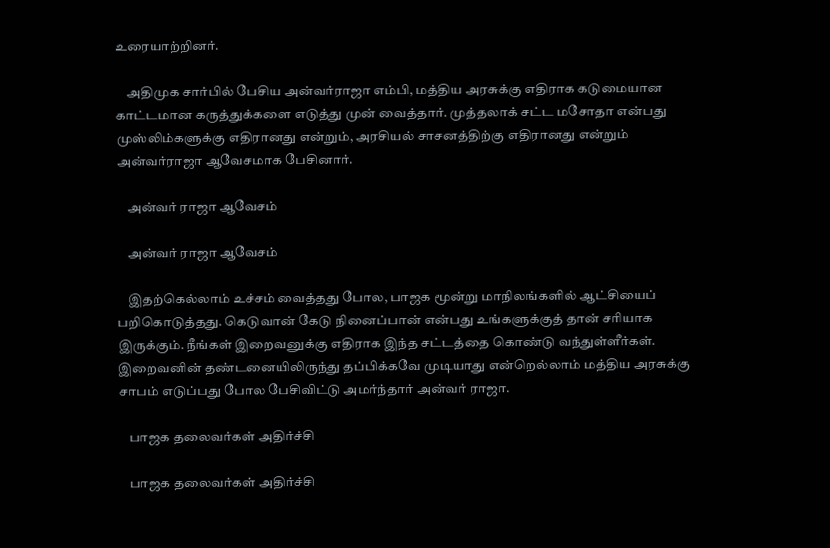உரையாற்றினர்.

    அதிமுக சார்பில் பேசிய அன்வர்ராஜா எம்பி, மத்திய அரசுக்கு எதிராக கடுமையான காட்டமான கருத்துக்களை எடுத்து முன் வைத்தார். முத்தலாக் சட்ட மசோதா என்பது முஸ்லிம்களுக்கு எதிரானது என்றும், அரசியல் சாசனத்திற்கு எதிரானது என்றும் அன்வர்ராஜா ஆவேசமாக பேசினார்.

    அன்வர் ராஜா ஆவேசம்

    அன்வர் ராஜா ஆவேசம்

    இதற்கெல்லாம் உச்சம் வைத்தது போல, பாஜக மூன்று மாநிலங்களில் ஆட்சியைப் பறிகொடுத்தது. கெடுவான் கேடு நினைப்பான் என்பது உங்களுக்குத் தான் சரியாக இருக்கும். நீங்கள் இறைவனுக்கு எதிராக இந்த சட்டத்தை கொண்டு வந்துள்ளீர்கள். இறைவனின் தண்டனையிலிருந்து தப்பிக்கவே முடியாது என்றெல்லாம் மத்திய அரசுக்கு சாபம் எடுப்பது போல பேசிவிட்டு அமர்ந்தார் அன்வர் ராஜா.

    பாஜக தலைவர்கள் அதிர்ச்சி

    பாஜக தலைவர்கள் அதிர்ச்சி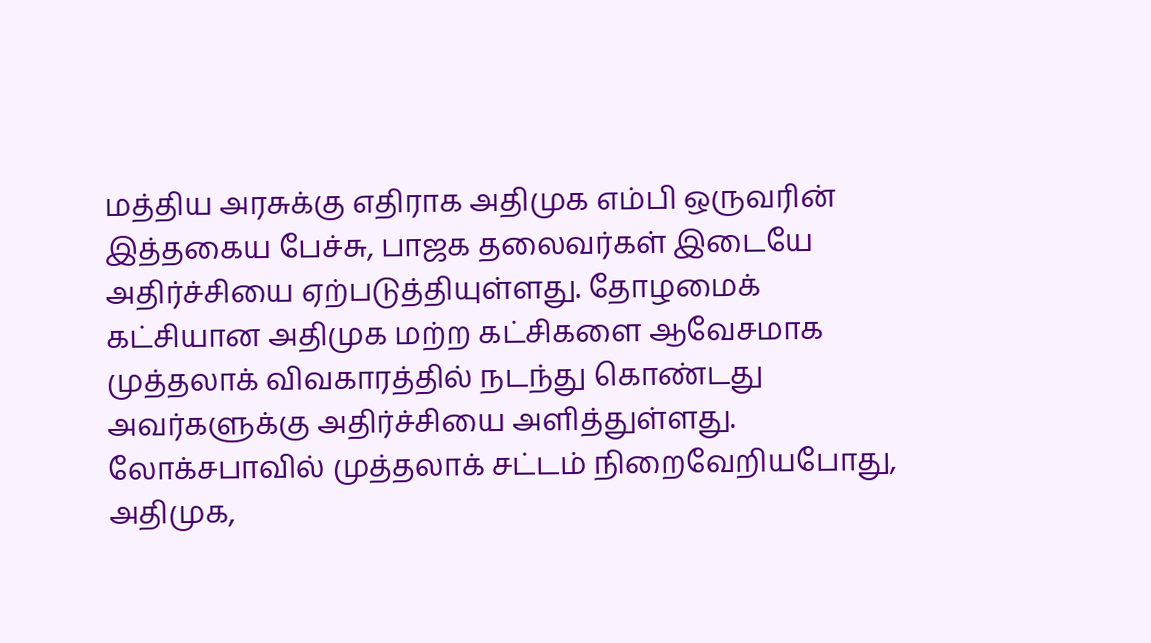மத்திய அரசுக்கு எதிராக அதிமுக எம்பி ஒருவரின் இத்தகைய பேச்சு, பாஜக தலைவர்கள் இடையே அதிர்ச்சியை ஏற்படுத்தியுள்ளது. தோழமைக் கட்சியான அதிமுக மற்ற கட்சிகளை ஆவேசமாக முத்தலாக் விவகாரத்தில் நடந்து கொண்டது அவர்களுக்கு அதிர்ச்சியை அளித்துள்ளது. லோக்சபாவில் முத்தலாக் சட்டம் நிறைவேறியபோது, அதிமுக,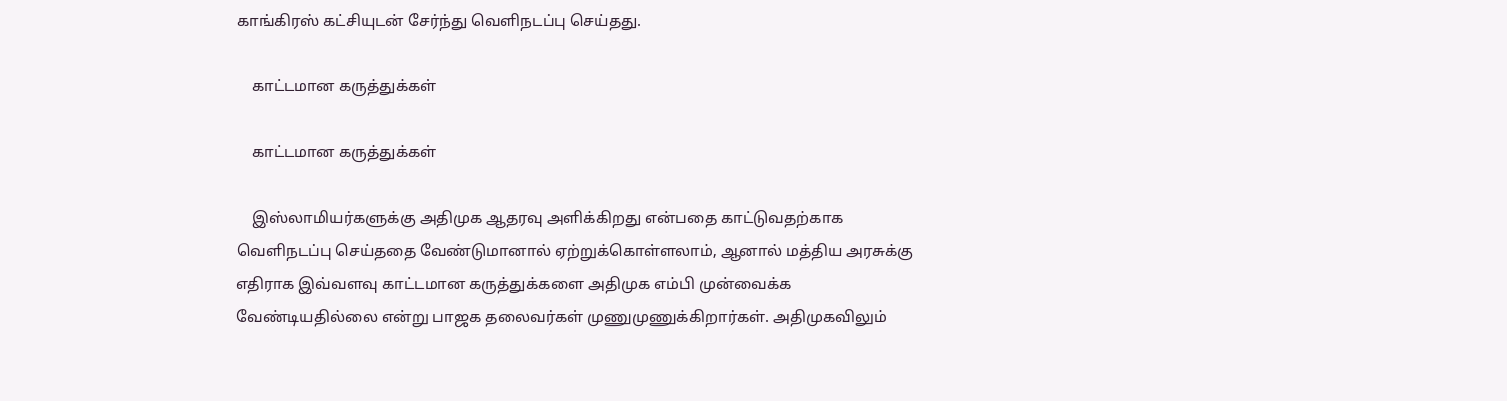காங்கிரஸ் கட்சியுடன் சேர்ந்து வெளிநடப்பு செய்தது.

    காட்டமான கருத்துக்கள்

    காட்டமான கருத்துக்கள்

    இஸ்லாமியர்களுக்கு அதிமுக ஆதரவு அளிக்கிறது என்பதை காட்டுவதற்காக வெளிநடப்பு செய்ததை வேண்டுமானால் ஏற்றுக்கொள்ளலாம், ஆனால் மத்திய அரசுக்கு எதிராக இவ்வளவு காட்டமான கருத்துக்களை அதிமுக எம்பி முன்வைக்க வேண்டியதில்லை என்று பாஜக தலைவர்கள் முணுமுணுக்கிறார்கள். அதிமுகவிலும்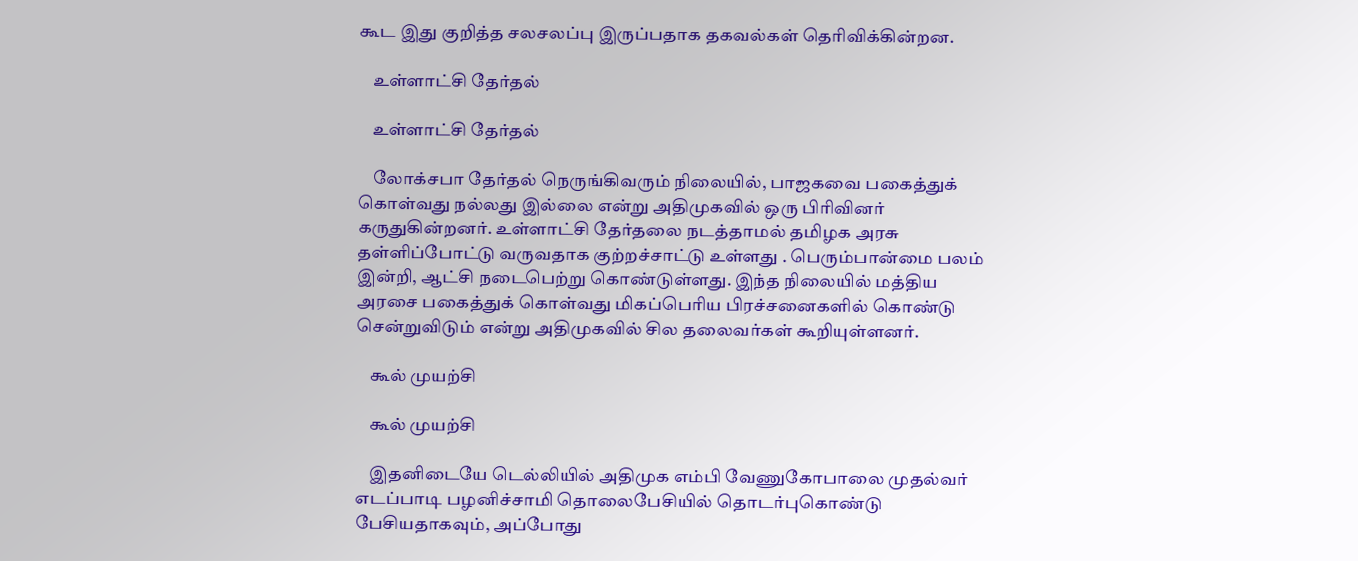கூட இது குறித்த சலசலப்பு இருப்பதாக தகவல்கள் தெரிவிக்கின்றன.

    உள்ளாட்சி தேர்தல்

    உள்ளாட்சி தேர்தல்

    லோக்சபா தேர்தல் நெருங்கிவரும் நிலையில், பாஜகவை பகைத்துக் கொள்வது நல்லது இல்லை என்று அதிமுகவில் ஒரு பிரிவினர் கருதுகின்றனர். உள்ளாட்சி தேர்தலை நடத்தாமல் தமிழக அரசு தள்ளிப்போட்டு வருவதாக குற்றச்சாட்டு உள்ளது . பெரும்பான்மை பலம் இன்றி, ஆட்சி நடைபெற்று கொண்டுள்ளது. இந்த நிலையில் மத்திய அரசை பகைத்துக் கொள்வது மிகப்பெரிய பிரச்சனைகளில் கொண்டு சென்றுவிடும் என்று அதிமுகவில் சில தலைவர்கள் கூறியுள்ளனர்.

    கூல் முயற்சி

    கூல் முயற்சி

    இதனிடையே டெல்லியில் அதிமுக எம்பி வேணுகோபாலை முதல்வர் எடப்பாடி பழனிச்சாமி தொலைபேசியில் தொடர்புகொண்டு பேசியதாகவும், அப்போது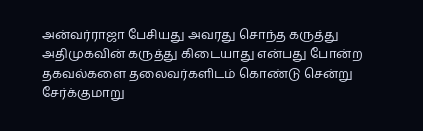அன்வர்ராஜா பேசியது அவரது சொந்த கருத்து அதிமுகவின் கருத்து கிடையாது என்பது போன்ற தகவல்களை தலைவர்களிடம் கொண்டு சென்று சேர்க்குமாறு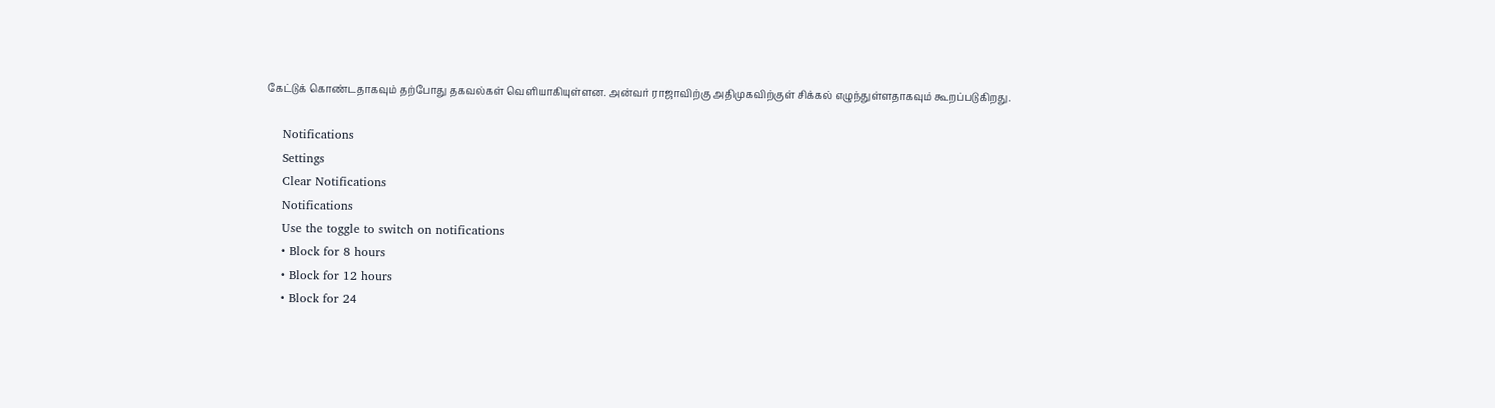கேட்டுக் கொண்டதாகவும் தற்போது தகவல்கள் வெளியாகியுள்ளன. அன்வர் ராஜாவிற்கு அதிமுகவிற்குள் சிக்கல் எழுந்துள்ளதாகவும் கூறப்படுகிறது.

    Notifications
    Settings
    Clear Notifications
    Notifications
    Use the toggle to switch on notifications
    • Block for 8 hours
    • Block for 12 hours
    • Block for 24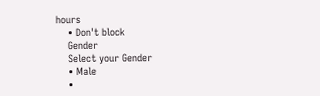hours
    • Don't block
    Gender
    Select your Gender
    • Male
    •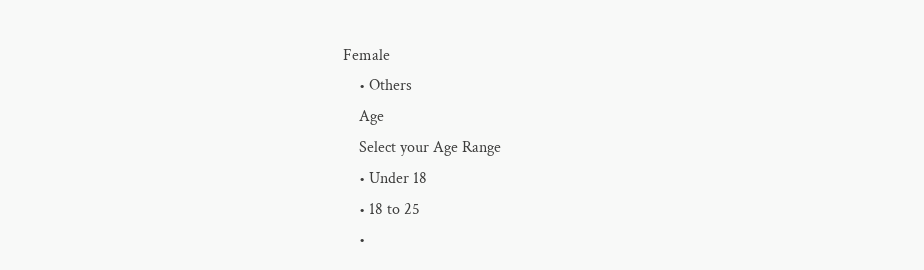Female
    • Others
    Age
    Select your Age Range
    • Under 18
    • 18 to 25
    •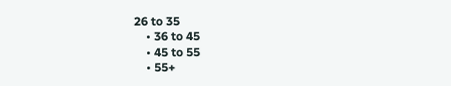26 to 35
    • 36 to 45
    • 45 to 55
    • 55+